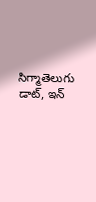సిగ్మాతెలుగు డాట్, ఇన్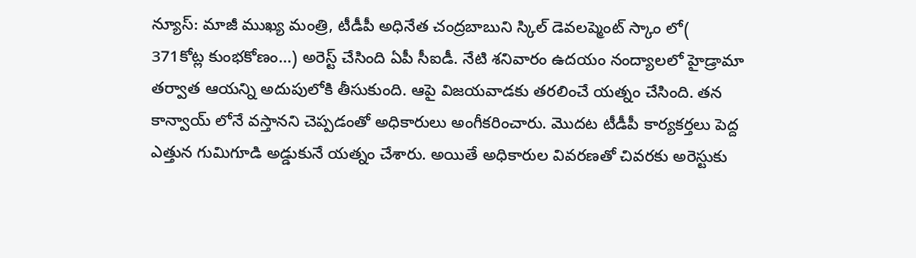న్యూస్: మాజీ ముఖ్య మంత్రి, టీడీపీ అధినేత చంద్రబాబుని స్కిల్ డెవలప్మెంట్ స్కాం లో( 371కోట్ల కుంభకోణం…) అరెస్ట్ చేసింది ఏపీ సీఐడీ. నేటి శనివారం ఉదయం నంద్యాలలో హైడ్రామా తర్వాత ఆయన్ని అదుపులోకి తీసుకుంది. ఆపై విజయవాడకు తరలించే యత్నం చేసింది. తన కాన్వాయ్ లోనే వస్తానని చెప్పడంతో అధికారులు అంగీకరించారు. మొదట టీడీపీ కార్యకర్తలు పెద్ద ఎత్తున గుమిగూడి అడ్డుకునే యత్నం చేశారు. అయితే అధికారుల వివరణతో చివరకు అరెస్టుకు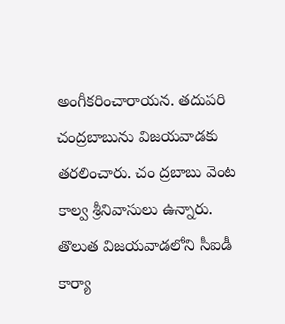అంగీకరించారాయన. తదుపరి చంద్రబాబును విజయవాడకు తరలించారు. చం ద్రబాబు వెంట కాల్వ శ్రీనివాసులు ఉన్నారు. తొలుత విజయవాడలోని సీఐడీ కార్యా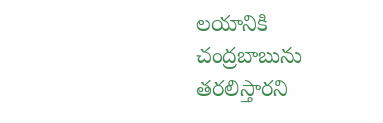లయానికి చంద్రబాబును తరలిస్తారని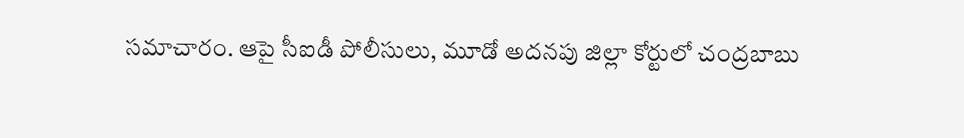సమాచారం. ఆపై సీఐడీ పోలీసులు, మూడో అదనపు జిల్లా కోర్టులో చంద్రబాబు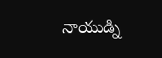నాయుడ్ని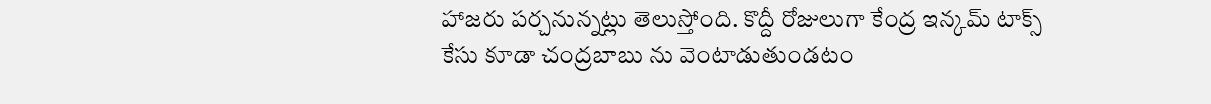హాజరు పర్చనున్నట్లు తెలుస్తోంది. కొద్దీ రోజులుగా కేంద్ర ఇన్కమ్ టాక్స్ కేసు కూడా చంద్రబాబు ను వెంటాడుతుండటం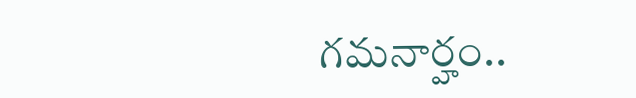గమనార్హం..